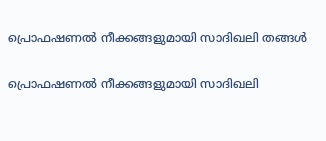പ്രൊഫഷണൽ നീക്കങ്ങളുമായി സാദിഖലി തങ്ങൾ

പ്രൊഫഷണൽ നീക്കങ്ങളുമായി സാദിഖലി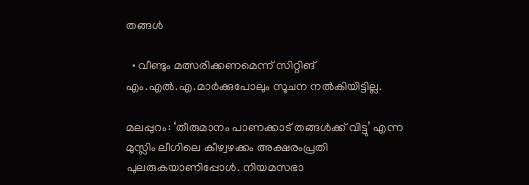തങ്ങൾ

  • വീണ്ടും മത്സരിക്കണമെന്ന് സിറ്റിങ് എം.എൽ.എ.മാർക്കുപോലും സൂചന നൽകിയിട്ടില്ല.

മലപ്പുറം: ‘തീരുമാനം പാണക്കാട് തങ്ങൾക്ക് വിട്ടു’ എന്ന മുസ്ലിം ലീഗിലെ കീഴ്വഴക്കം അക്ഷരംപ്രതി പുലരുകയാണിപ്പോൾ. നിയമസഭാ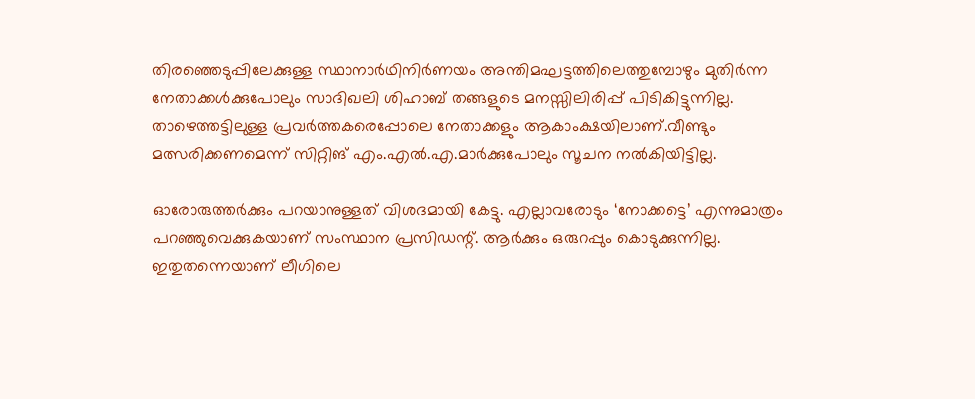തിരഞ്ഞെടുപ്പിലേക്കുള്ള സ്ഥാനാർഥിനിർണയം അന്തിമഘട്ടത്തിലെത്തുമ്പോഴും മുതിർന്ന നേതാക്കൾക്കുപോലും സാദിഖലി ശിഹാബ് തങ്ങളുടെ മനസ്സിലിരിപ്പ് പിടികിട്ടുന്നില്ല. താഴെത്തട്ടിലുള്ള പ്രവർത്തകരെപ്പോലെ നേതാക്കളും ആകാംക്ഷയിലാണ്.വീണ്ടും മത്സരിക്കണമെന്ന് സിറ്റിങ് എം.എൽ.എ.മാർക്കുപോലും സൂചന നൽകിയിട്ടില്ല.

ഓരോരുത്തർക്കും പറയാനുള്ളത് വിശദമായി കേട്ടു. എല്ലാവരോടും ‘നോക്കട്ടെ’ എന്നുമാത്രം പറഞ്ഞുവെക്കുകയാണ് സംസ്ഥാന പ്രസിഡന്റ്. ആർക്കും ഒരുറപ്പും കൊടുക്കുന്നില്ല. ഇതുതന്നെയാണ് ലീഗിലെ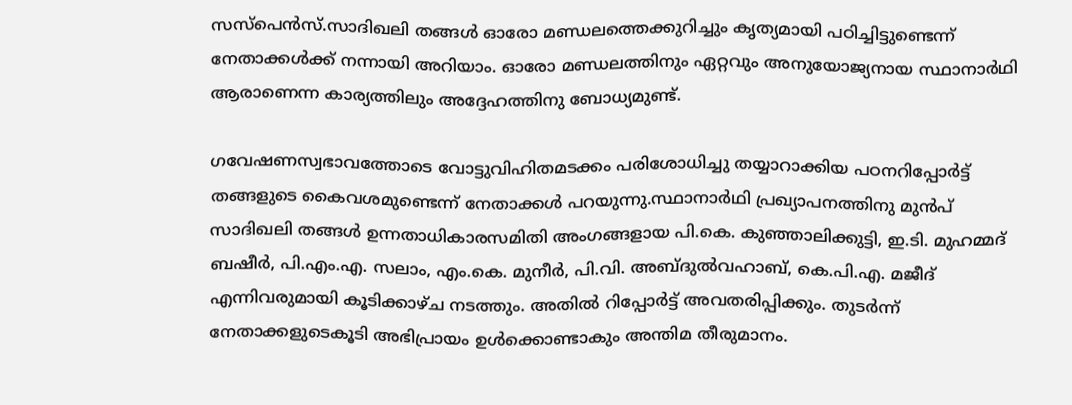സസ്പെൻസ്.സാദിഖലി തങ്ങൾ ഓരോ മണ്ഡലത്തെക്കുറിച്ചും കൃത്യമായി പഠിച്ചിട്ടുണ്ടെന്ന് നേതാക്കൾക്ക് നന്നായി അറിയാം. ഓരോ മണ്ഡലത്തിനും ഏറ്റവും അനുയോജ്യനായ സ്ഥാനാർഥി ആരാണെന്ന കാര്യത്തിലും അദ്ദേഹത്തിനു ബോധ്യമുണ്ട്.

ഗവേഷണസ്വഭാവത്തോടെ വോട്ടുവിഹിതമടക്കം പരിശോധിച്ചു തയ്യാറാക്കിയ പഠനറിപ്പോർട്ട് തങ്ങളുടെ കൈവശമുണ്ടെന്ന് നേതാക്കൾ പറയുന്നു.സ്ഥാനാർഥി പ്രഖ്യാപനത്തിനു മുൻപ് സാദിഖലി തങ്ങൾ ഉന്നതാധികാരസമിതി അംഗങ്ങളായ പി.കെ. കുഞ്ഞാലിക്കുട്ടി, ഇ.ടി. മുഹമ്മദ് ബഷീർ, പി.എം.എ. സലാം, എം.കെ. മുനീർ, പി.വി. അബ്ദുൽവഹാബ്, കെ.പി.എ. മജീദ് എന്നിവരുമായി കൂടിക്കാഴ്‌ച നടത്തും. അതിൽ റിപ്പോർട്ട് അവതരിപ്പിക്കും. തുടർന്ന് നേതാക്കളുടെകൂടി അഭിപ്രായം ഉൾക്കൊണ്ടാകും അന്തിമ തീരുമാനം.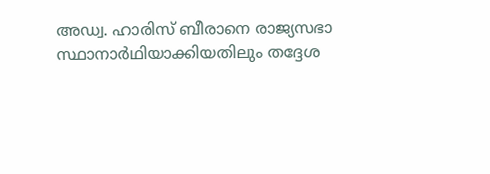അഡ്വ. ഹാരിസ് ബീരാനെ രാജ്യസഭാ സ്ഥാനാർഥിയാക്കിയതിലും തദ്ദേശ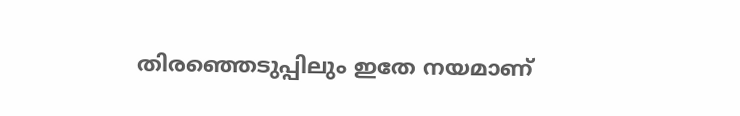തിരഞ്ഞെടുപ്പിലും ഇതേ നയമാണ്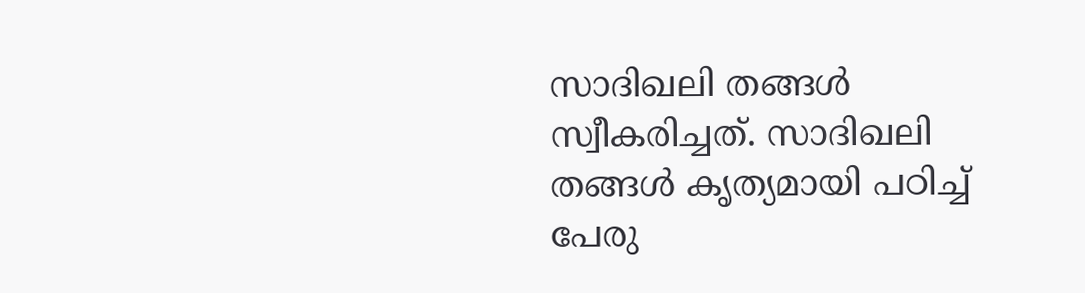സാദിഖലി തങ്ങൾ സ്വീകരിച്ചത്. സാദിഖലി തങ്ങൾ കൃത്യമായി പഠിച്ച് പേരു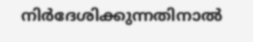നിർദേശിക്കുന്നതിനാൽ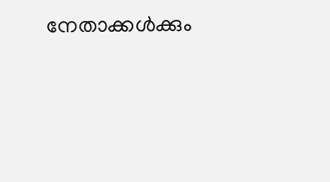നേതാക്കൾക്കും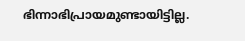ഭിന്നാഭിപ്രായമുണ്ടായിട്ടില്ല.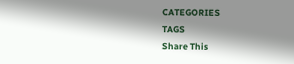CATEGORIES
TAGS
Share This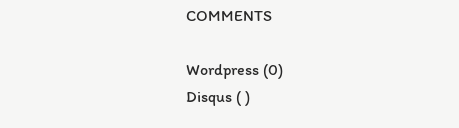COMMENTS

Wordpress (0)
Disqus ( )